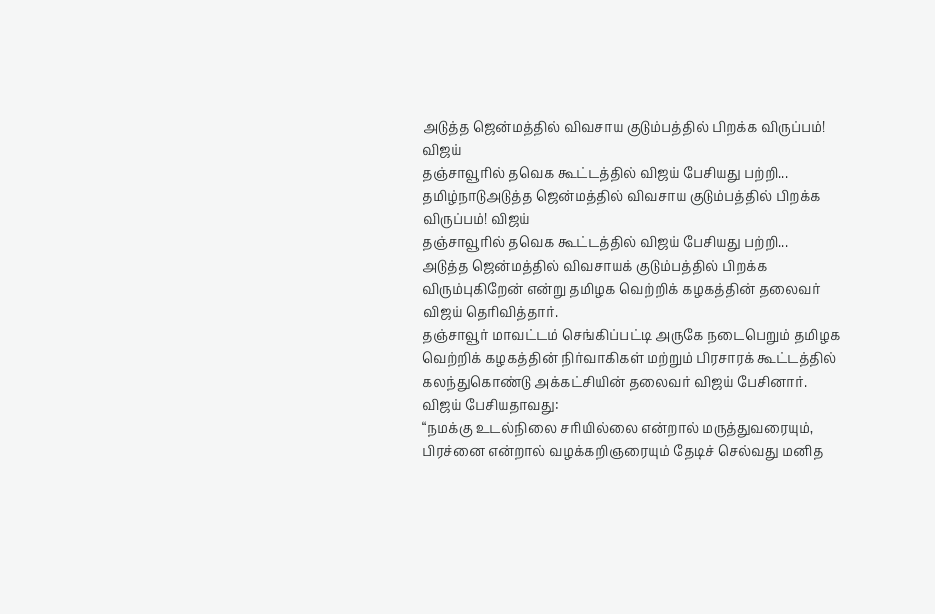அடுத்த ஜென்மத்தில் விவசாய குடும்பத்தில் பிறக்க விருப்பம்! விஜய்
தஞ்சாவூரில் தவெக கூட்டத்தில் விஜய் பேசியது பற்றி...
தமிழ்நாடுஅடுத்த ஜென்மத்தில் விவசாய குடும்பத்தில் பிறக்க விருப்பம்! விஜய்
தஞ்சாவூரில் தவெக கூட்டத்தில் விஜய் பேசியது பற்றி...
அடுத்த ஜென்மத்தில் விவசாயக் குடும்பத்தில் பிறக்க விரும்புகிறேன் என்று தமிழக வெற்றிக் கழகத்தின் தலைவர் விஜய் தெரிவித்தார்.
தஞ்சாவூர் மாவட்டம் செங்கிப்பட்டி அருகே நடைபெறும் தமிழக வெற்றிக் கழகத்தின் நிர்வாகிகள் மற்றும் பிரசாரக் கூட்டத்தில் கலந்துகொண்டு அக்கட்சியின் தலைவர் விஜய் பேசினார்.
விஜய் பேசியதாவது:
“நமக்கு உடல்நிலை சரியில்லை என்றால் மருத்துவரையும், பிரச்னை என்றால் வழக்கறிஞரையும் தேடிச் செல்வது மனித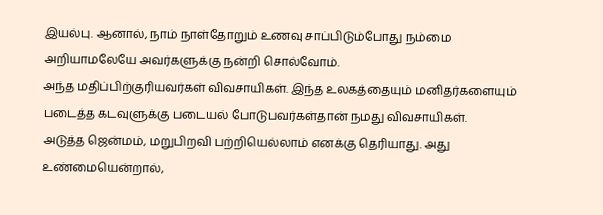இயல்பு. ஆனால், நாம் நாள்தோறும் உணவு சாப்பிடும்போது நம்மை அறியாமலேயே அவர்களுக்கு நன்றி சொல்வோம்.
அந்த மதிப்பிற்குரியவர்கள் விவசாயிகள். இந்த உலகத்தையும் மனிதர்களையும் படைத்த கடவுளுக்கு படையல் போடுபவர்கள்தான் நமது விவசாயிகள்.
அடுத்த ஜென்மம், மறுபிறவி பற்றியெல்லாம் எனக்கு தெரியாது. அது உண்மையென்றால்,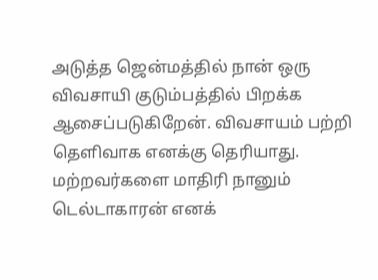அடுத்த ஜென்மத்தில் நான் ஒரு விவசாயி குடும்பத்தில் பிறக்க ஆசைப்படுகிறேன். விவசாயம் பற்றி தெளிவாக எனக்கு தெரியாது. மற்றவர்களை மாதிரி நானும் டெல்டாகாரன் எனக்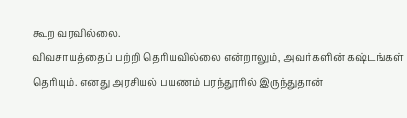கூற வரவில்லை.
விவசாயத்தைப் பற்றி தெரியவில்லை என்றாலும், அவர்களின் கஷ்டங்கள் தெரியும். எனது அரசியல் பயணம் பரந்தூரில் இருந்துதான்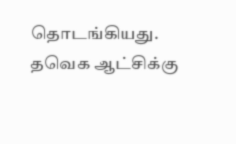தொடங்கியது. தவெக ஆட்சிக்கு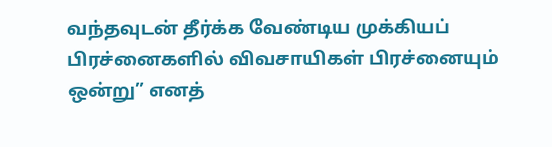வந்தவுடன் தீர்க்க வேண்டிய முக்கியப் பிரச்னைகளில் விவசாயிகள் பிரச்னையும் ஒன்று” எனத்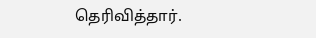தெரிவித்தார்.